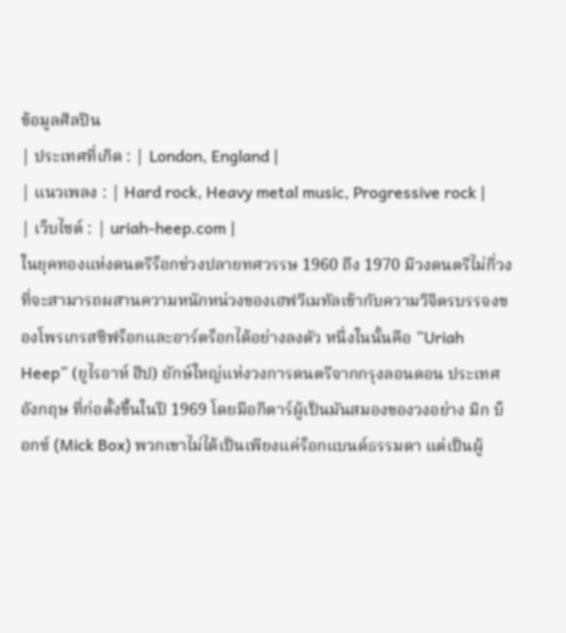ข้อมูลศิลปิน
| ประเทศที่เกิด : | London, England |
| แนวเพลง : | Hard rock, Heavy metal music, Progressive rock |
| เว็บไซต์ : | uriah-heep.com |
ในยุคทองแห่งดนตรีร็อกช่วงปลายทศวรรษ 1960 ถึง 1970 มีวงดนตรีไม่กี่วงที่จะสามารถผสานความหนักหน่วงของเฮฟวีเมทัลเข้ากับความวิจิตรบรรจงของโพรเกรสซิฟร็อกและอาร์ตร็อกได้อย่างลงตัว หนึ่งในนั้นคือ “Uriah Heep” (ยูไรอาห์ ฮีป) ยักษ์ใหญ่แห่งวงการดนตรีจากกรุงลอนดอน ประเทศอังกฤษ ที่ก่อตั้งขึ้นในปี 1969 โดยมือกีตาร์ผู้เป็นมันสมองของวงอย่าง มิก บ็อกซ์ (Mick Box) พวกเขาไม่ได้เป็นเพียงแค่ร็อกแบนด์ธรรมดา แต่เป็นผู้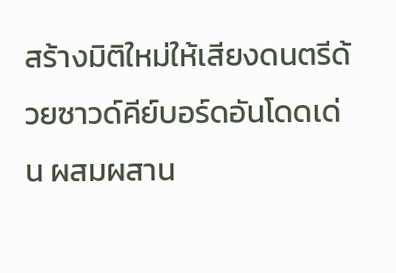สร้างมิติใหม่ให้เสียงดนตรีด้วยซาวด์คีย์บอร์ดอันโดดเด่น ผสมผสาน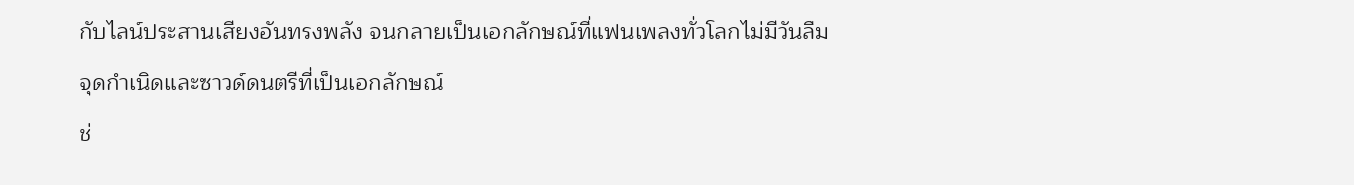กับไลน์ประสานเสียงอันทรงพลัง จนกลายเป็นเอกลักษณ์ที่แฟนเพลงทั่วโลกไม่มีวันลืม
จุดกำเนิดและซาวด์ดนตรีที่เป็นเอกลักษณ์
ช่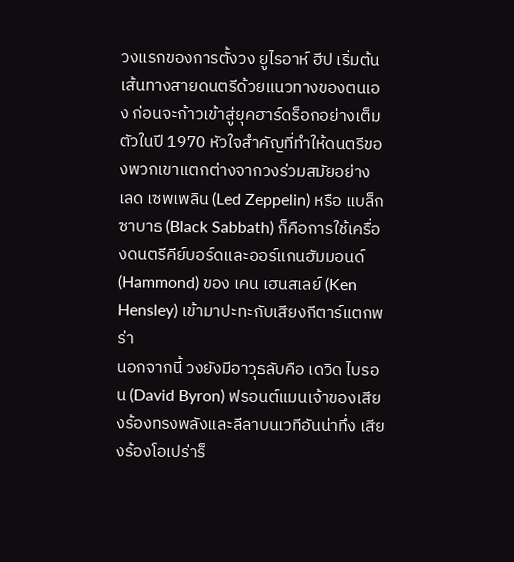วงแรกของการตั้งวง ยูไรอาห์ ฮีป เริ่มต้นเส้นทางสายดนตรีด้วยแนวทางของตนเอง ก่อนจะก้าวเข้าสู่ยุคฮาร์ดร็อกอย่างเต็มตัวในปี 1970 หัวใจสำคัญที่ทำให้ดนตรีของพวกเขาแตกต่างจากวงร่วมสมัยอย่าง เลด เซพเพลิน (Led Zeppelin) หรือ แบล็ก ซาบาธ (Black Sabbath) ก็คือการใช้เครื่องดนตรีคีย์บอร์ดและออร์แกนฮัมมอนด์ (Hammond) ของ เคน เฮนสเลย์ (Ken Hensley) เข้ามาปะทะกับเสียงกีตาร์แตกพร่า
นอกจากนี้ วงยังมีอาวุธลับคือ เดวิด ไบรอน (David Byron) ฟรอนต์แมนเจ้าของเสียงร้องทรงพลังและลีลาบนเวทีอันน่าทึ่ง เสียงร้องโอเปร่าร็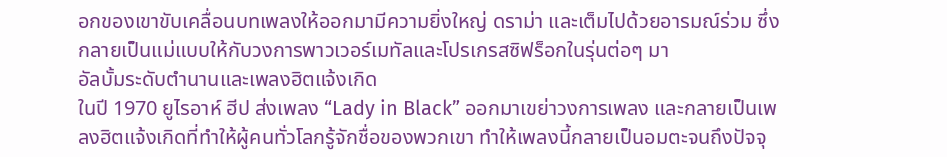อกของเขาขับเคลื่อนบทเพลงให้ออกมามีความยิ่งใหญ่ ดราม่า และเต็มไปด้วยอารมณ์ร่วม ซึ่งกลายเป็นแม่แบบให้กับวงการพาวเวอร์เมทัลและโปรเกรสซิฟร็อกในรุ่นต่อๆ มา
อัลบั้มระดับตำนานและเพลงฮิตแจ้งเกิด
ในปี 1970 ยูไรอาห์ ฮีป ส่งเพลง “Lady in Black” ออกมาเขย่าวงการเพลง และกลายเป็นเพลงฮิตแจ้งเกิดที่ทำให้ผู้คนทั่วโลกรู้จักชื่อของพวกเขา ทำให้เพลงนี้กลายเป็นอมตะจนถึงปัจจุ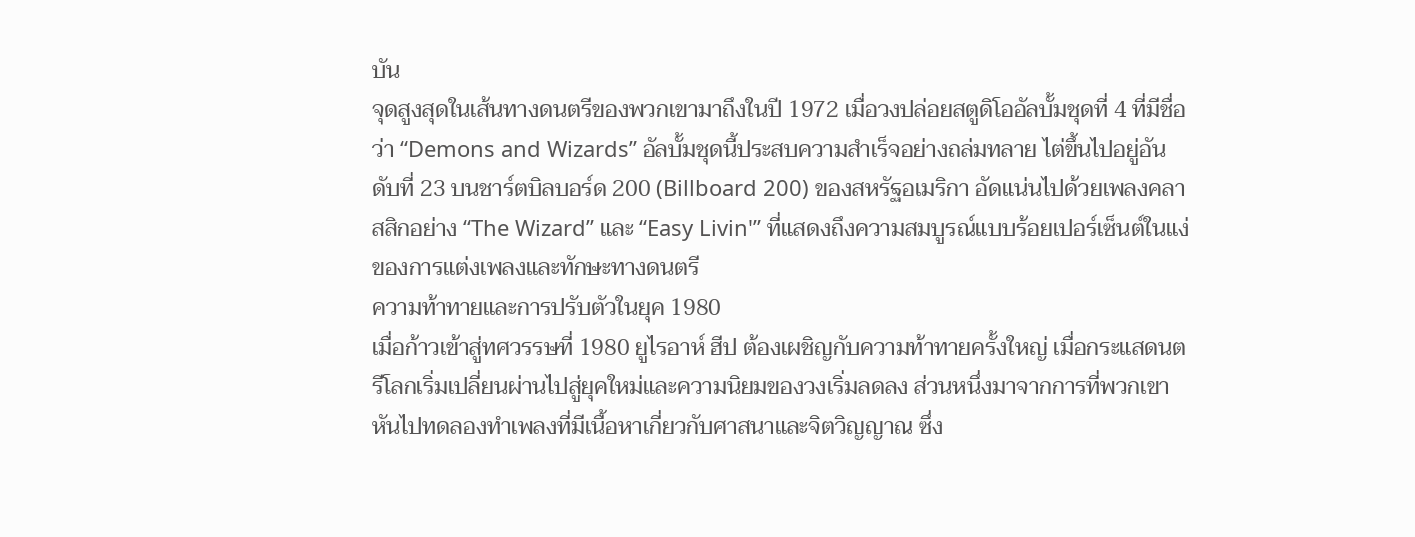บัน
จุดสูงสุดในเส้นทางดนตรีของพวกเขามาถึงในปี 1972 เมื่อวงปล่อยสตูดิโออัลบั้มชุดที่ 4 ที่มีชื่อว่า “Demons and Wizards” อัลบั้มชุดนี้ประสบความสำเร็จอย่างถล่มทลาย ไต่ขึ้นไปอยู่อันดับที่ 23 บนชาร์ตบิลบอร์ด 200 (Billboard 200) ของสหรัฐอเมริกา อัดแน่นไปด้วยเพลงคลาสสิกอย่าง “The Wizard” และ “Easy Livin'” ที่แสดงถึงความสมบูรณ์แบบร้อยเปอร์เซ็นต์ในแง่ของการแต่งเพลงและทักษะทางดนตรี
ความท้าทายและการปรับตัวในยุค 1980
เมื่อก้าวเข้าสู่ทศวรรษที่ 1980 ยูไรอาห์ ฮีป ต้องเผชิญกับความท้าทายครั้งใหญ่ เมื่อกระแสดนตรีโลกเริ่มเปลี่ยนผ่านไปสู่ยุคใหม่และความนิยมของวงเริ่มลดลง ส่วนหนึ่งมาจากการที่พวกเขาหันไปทดลองทำเพลงที่มีเนื้อหาเกี่ยวกับศาสนาและจิตวิญญาณ ซึ่ง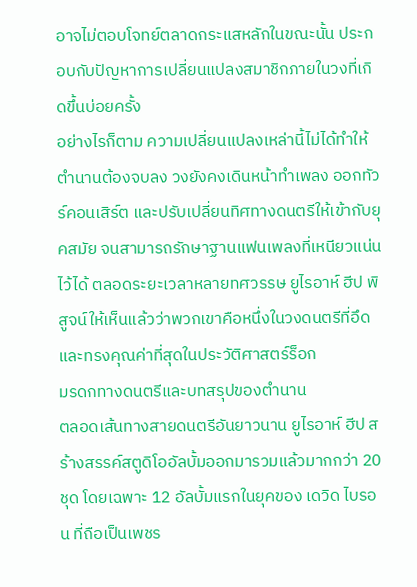อาจไม่ตอบโจทย์ตลาดกระแสหลักในขณะนั้น ประกอบกับปัญหาการเปลี่ยนแปลงสมาชิกภายในวงที่เกิดขึ้นบ่อยครั้ง
อย่างไรก็ตาม ความเปลี่ยนแปลงเหล่านี้ไม่ได้ทำให้ตำนานต้องจบลง วงยังคงเดินหน้าทำเพลง ออกทัวร์คอนเสิร์ต และปรับเปลี่ยนทิศทางดนตรีให้เข้ากับยุคสมัย จนสามารถรักษาฐานแฟนเพลงที่เหนียวแน่นไว้ได้ ตลอดระยะเวลาหลายทศวรรษ ยูไรอาห์ ฮีป พิสูจน์ให้เห็นแล้วว่าพวกเขาคือหนึ่งในวงดนตรีที่อึดและทรงคุณค่าที่สุดในประวัติศาสตร์ร็อก
มรดกทางดนตรีและบทสรุปของตำนาน
ตลอดเส้นทางสายดนตรีอันยาวนาน ยูไรอาห์ ฮีป สร้างสรรค์สตูดิโออัลบั้มออกมารวมแล้วมากกว่า 20 ชุด โดยเฉพาะ 12 อัลบั้มแรกในยุคของ เดวิด ไบรอน ที่ถือเป็นเพชร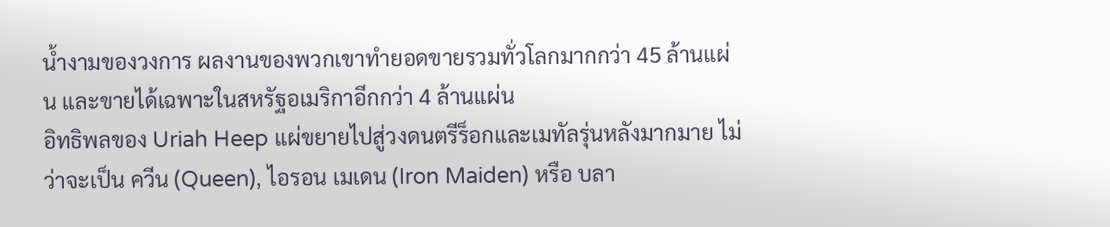น้ำงามของวงการ ผลงานของพวกเขาทำยอดขายรวมทั่วโลกมากกว่า 45 ล้านแผ่น และขายได้เฉพาะในสหรัฐอเมริกาอีกกว่า 4 ล้านแผ่น
อิทธิพลของ Uriah Heep แผ่ขยายไปสู่วงดนตรีร็อกและเมทัลรุ่นหลังมากมาย ไม่ว่าจะเป็น ควีน (Queen), ไอรอน เมเดน (Iron Maiden) หรือ บลา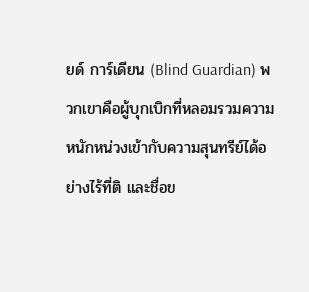ยด์ การ์เดียน (Blind Guardian) พวกเขาคือผู้บุกเบิกที่หลอมรวมความหนักหน่วงเข้ากับความสุนทรีย์ได้อย่างไร้ที่ติ และชื่อข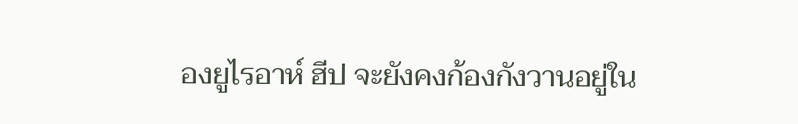องยูไรอาห์ ฮีป จะยังคงก้องกังวานอยู่ใน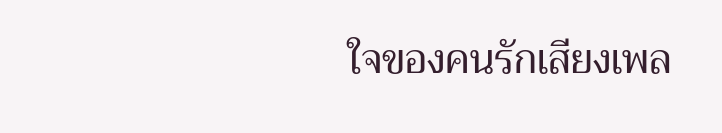ใจของคนรักเสียงเพล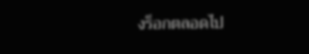งร็อกตลอดไป